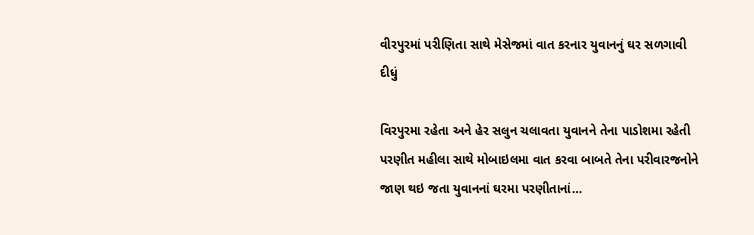વીરપુરમાં પરીણિતા સાથે મેસેજમાં વાત કરનાર યુવાનનું ઘર સળગાવી દીધું

વિરપુરમા રહેતા અને હેર સલુન ચલાવતા યુવાનને તેના પાડોશમા રહેતી પરણીત મહીલા સાથે મોબાઇલમા વાત કરવા બાબતે તેના પરીવારજનોને જાણ થઇ જતા યુવાનનાં ઘરમા પરણીતાનાં…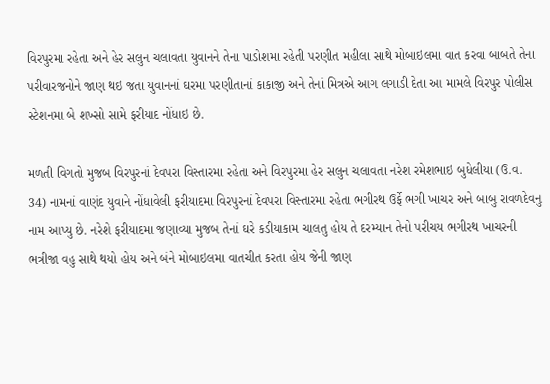વિરપુરમા રહેતા અને હેર સલુન ચલાવતા યુવાનને તેના પાડોશમા રહેતી પરણીત મહીલા સાથે મોબાઇલમા વાત કરવા બાબતે તેના પરીવારજનોને જાણ થઇ જતા યુવાનનાં ઘરમા પરણીતાનાં કાકાજી અને તેનાં મિત્રએ આગ લગાડી દેતા આ મામલે વિરપુર પોલીસ સ્ટેશનમા બે શખ્સો સામે ફરીયાદ નોંધાઇ છે.

મળતી વિગતો મુજબ વિરપુરનાં દેવપરા વિસ્તારમા રહેતા અને વિરપુરમા હેર સલુન ચલાવતા નરેશ રમેશભાઇ બુધેલીયા (ઉ.વ. 34) નામનાં વાણંદ યુવાને નોંધાવેલી ફરીયાદમા વિરપુરનાં દેવપરા વિસ્તારમા રહેતા ભગીરથ ઉર્ફે ભગી ખાચર અને બાબુ રાવળદેવનુ નામ આપ્યુ છે. નરેશે ફરીયાદમા જણાવ્યા મુજબ તેનાં ઘરે કડીયાકામ ચાલતુ હોય તે દરમ્યાન તેનો પરીચય ભગીરથ ખાચરની ભત્રીજા વહુ સાથે થયો હોય અને બંને મોબાઇલમા વાતચીત કરતા હોય જેની જાણ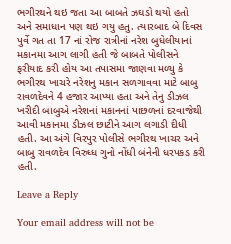ભગીરથને થઇ જતા આ બાબતે ઝઘડો થયો હતો અને સમાધાન પણ થઇ ગયુ હતુ. ત્યારબાદ બે દિવસ પુર્વે ગત તા 17 નાં રોજ રાત્રીનાં નરેશ બુધેલીયાનાં મકાનમા આગ લાગી હતી જે બાબતે પોલીસને ફરીયાદ કરી હોય આ તપાસમા જાણવા મળ્યુ કે ભગીરથ ખાચરે નરેશનુ મકાન સળગાવવા માટે બાબુ રાવળદેવને 4 હજાર આપ્યા હતા અને તેનુ ડીઝલ ખરીદી બાબુએ નરેશનાં મકાનનાં પાછળનાં દરવાજેથી આવી મકાનમા ડીઝલ છાટીને આગ લગાડી દીધી હતી. આ અંગે વિરપુર પોલીસે ભગીરથ ખાચર અને બાબુ રાવળદેવ વિરુધ્ધ ગુનો નોંધી બંનેની ધરપકડ કરી હતી.

Leave a Reply

Your email address will not be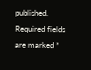published. Required fields are marked *